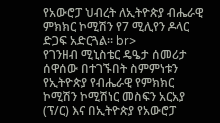የአውሮፓ ህብረት ለኢትዮጵያ ብሔራዊ ምክክር ኮሚሽን የ7 ሚሊየን ዶላር ድጋፍ አድርጓል፡፡ br>
የገንዘብ ሚኒስቴር ዴዔታ ሰመሪታ ሰዋሰው በተገኙበት ስምምነቱን የኢትዮጵያ የብሔራዊ የምክክር ኮሚሽን ኮሚሽነር መስፍን አርአያ (ፕ/ር) እና በኢትዮጵያ የአውሮፓ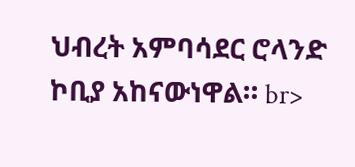ህብረት አምባሳደር ሮላንድ ኮቢያ አከናውነዋል። br>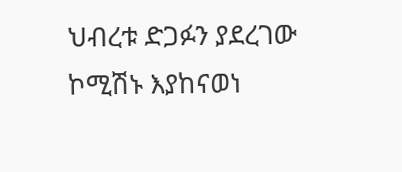ህብረቱ ድጋፉን ያደረገው ኮሚሽኑ እያከናወነ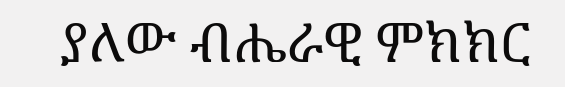ያለው ብሔራዊ ምክክር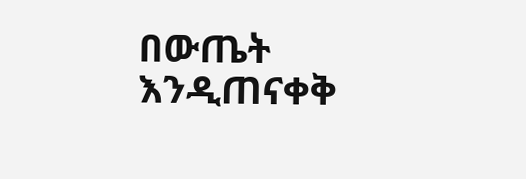በውጤት እንዲጠናቀቅ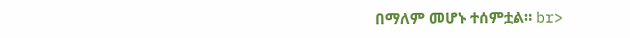በማለም መሆኑ ተሰምቷል። br>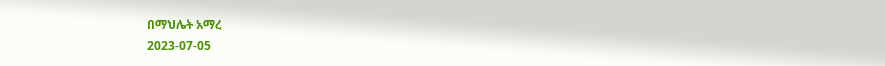በማህሌት አማረ
2023-07-05